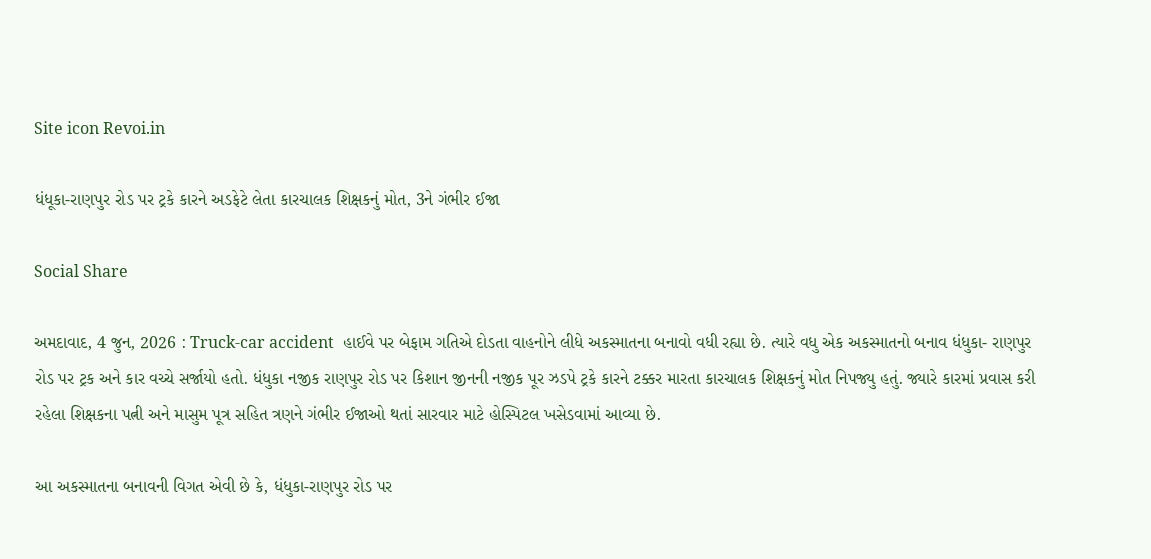Site icon Revoi.in

ધંધૂકા-રાણપુર રોડ પર ટ્રકે કારને અડફેટે લેતા કારચાલક શિક્ષકનું મોત, 3ને ગંભીર ઈજા

Social Share

અમદાવાદ, 4 જુન, 2026 : Truck-car accident  હાઈવે પર બેફામ ગતિએ દોડતા વાહનોને લીધે અકસ્માતના બનાવો વધી રહ્યા છે. ત્યારે વધુ એક અકસ્માતનો બનાવ ધંધુકા- રાણપુર રોડ પર ટ્રક અને કાર વચ્ચે સર્જાયો હતો. ધંધુકા નજીક રાણપુર રોડ પર કિશાન જીનની નજીક પૂર ઝડપે ટ્રકે કારને ટક્કર મારતા કારચાલક શિક્ષકનું મોત નિપજ્યુ હતું. જ્યારે કારમાં પ્રવાસ કરી રહેલા શિક્ષકના પત્ની અને માસુમ પૂત્ર સહિત ત્રણને ગંભીર ઈજાઓ થતાં સારવાર માટે હોસ્પિટલ ખસેડવામાં આવ્યા છે.

આ અકસ્માતના બનાવની વિગત એવી છે કે, ધંધુકા-રાણપુર રોડ પર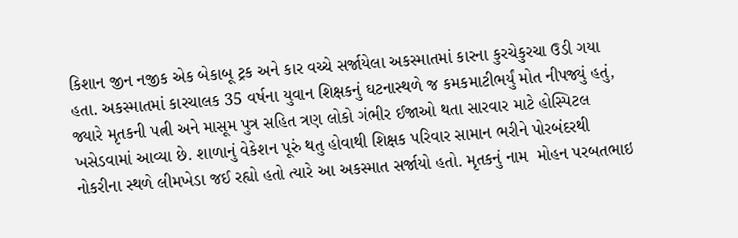કિશાન જીન નજીક એક બેકાબૂ ટ્રક અને કાર વચ્ચે સર્જાયેલા અકસ્માતમાં કારના કુરચેકુરચા ઉડી ગયા હતા. અકસ્માતમાં કારચાલક 35 વર્ષના યુવાન શિક્ષકનું ઘટનાસ્થળે જ કમકમાટીભર્યું મોત નીપજ્યું હતું, જ્યારે મૃતકની પત્ની અને માસૂમ પુત્ર સહિત ત્રણ લોકો ગંભીર ઈજાઓ થતા સારવાર માટે હોસ્પિટલ ખસેડવામાં આવ્યા છે. શાળાનું વેકેશન પૂરું થતુ હોવાથી શિક્ષક પરિવાર સામાન ભરીને પોરબંદરથી નોકરીના સ્થળે લીમખેડા જઈ રહ્યો હતો ત્યારે આ અકસ્માત સર્જાયો હતો. મૃતકનું નામ  મોહન પરબતભાઇ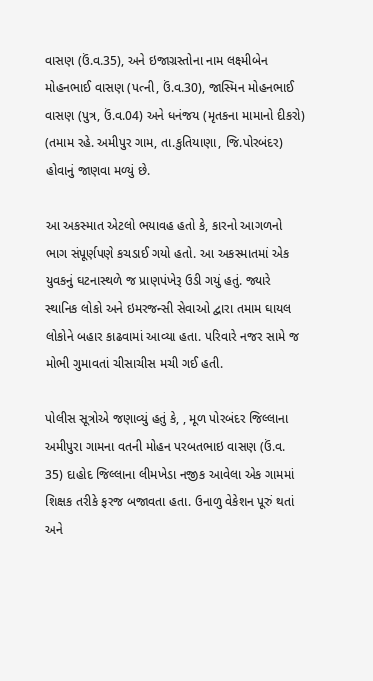વાસણ (ઉં.વ.35), અને ઇજાગ્રસ્તોના નામ લક્ષ્મીબેન મોહનભાઈ વાસણ (પત્ની, ઉં.વ.30), જાસ્મિન મોહનભાઈ વાસણ (પુત્ર, ઉં.વ.04) અને ધનંજય (મૃતકના મામાનો દીકરો) (તમામ રહે. અમીપુર ગામ, તા.કુતિયાણા, જિ.પોરબંદર) હોવાનું જાણવા મળ્યું છે.

આ અકસ્માત એટલો ભયાવહ હતો કે, કારનો આગળનો ભાગ સંપૂર્ણપણે કચડાઈ ગયો હતો. આ અકસ્માતમાં એક યુવકનું ઘટનાસ્થળે જ પ્રાણપંખેરૂ ઉડી ગયું હતું. જ્યારે સ્થાનિક લોકો અને ઇમરજન્સી સેવાઓ દ્વારા તમામ ઘાયલ લોકોને બહાર કાઢવામાં આવ્યા હતા. પરિવારે નજર સામે જ મોભી ગુમાવતાં ચીસાચીસ મચી ગઈ હતી.

પોલીસ સૂત્રોએ જણાવ્યું હતું કે, , મૂળ પોરબંદર જિલ્લાના અમીપુરા ગામના વતની મોહન પરબતભાઇ વાસણ (ઉં.વ. 35) દાહોદ જિલ્લાના લીમખેડા નજીક આવેલા એક ગામમાં શિક્ષક તરીકે ફરજ બજાવતા હતા. ઉનાળુ વેકેશન પૂરું થતાં અને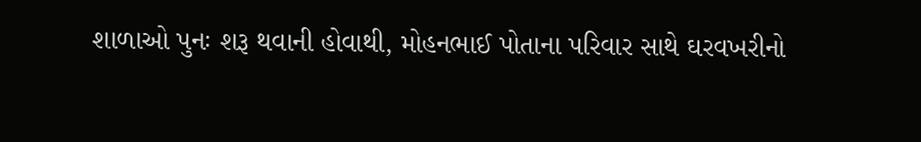શાળાઓ પુનઃ શરૂ થવાની હોવાથી, મોહનભાઈ પોતાના પરિવાર સાથે ઘરવખરીનો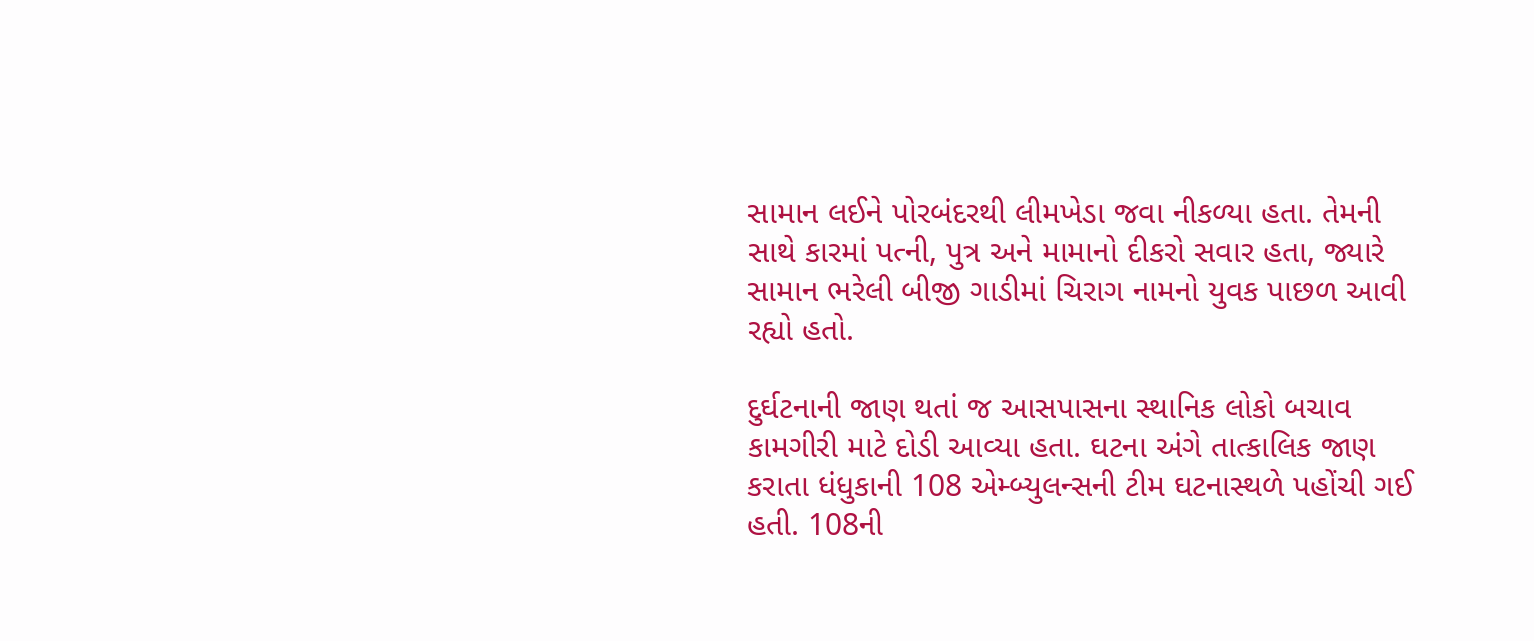સામાન લઈને પોરબંદરથી લીમખેડા જવા નીકળ્યા હતા. તેમની સાથે કારમાં પત્ની, પુત્ર અને મામાનો દીકરો સવાર હતા, જ્યારે સામાન ભરેલી બીજી ગાડીમાં ચિરાગ નામનો યુવક પાછળ આવી રહ્યો હતો.

દુર્ઘટનાની જાણ થતાં જ આસપાસના સ્થાનિક લોકો બચાવ કામગીરી માટે દોડી આવ્યા હતા. ઘટના અંગે તાત્કાલિક જાણ કરાતા ધંધુકાની 108 એમ્બ્યુલન્સની ટીમ ઘટનાસ્થળે પહોંચી ગઈ હતી. 108ની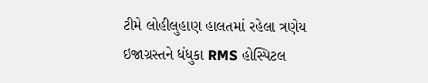ટીમે લોહીલુહાણ હાલતમાં રહેલા ત્રણેય ઇજાગ્રસ્તને ધંધુકા RMS હોસ્પિટલ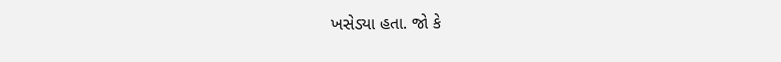ખસેડ્યા હતા. જો કે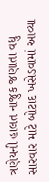ત્રણેયની હાલત નાજુક જણાતા વધુ સારવાર માટે બોટાદ ખસેડવામાં આવ્યા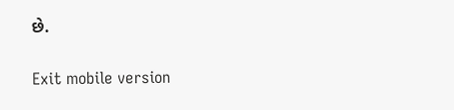છે.

Exit mobile version